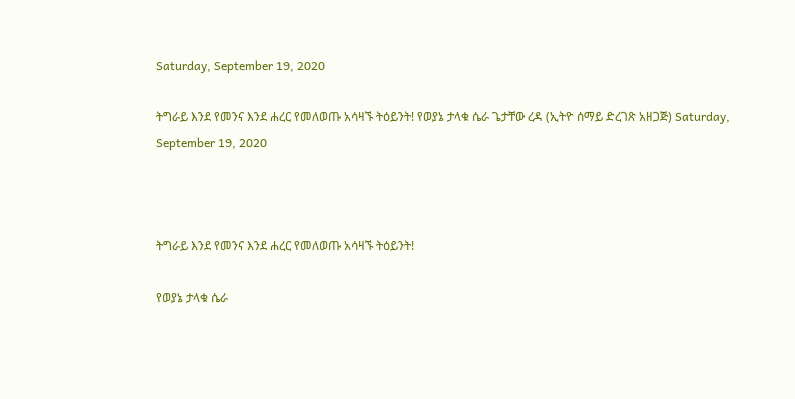Saturday, September 19, 2020

ትግራይ እንደ የመንና እንደ ሐረር የመለወጡ አሳዛኙ ትዕይንት! የወያኔ ታላቁ ሴራ ጌታቸው ረዳ (ኢትዮ ሰማይ ድረገጽ አዘጋጅ) Saturday, September 19, 2020



ትግራይ እንደ የመንና እንደ ሐረር የመለወጡ አሳዛኙ ትዕይንት!

የወያኔ ታላቁ ሴራ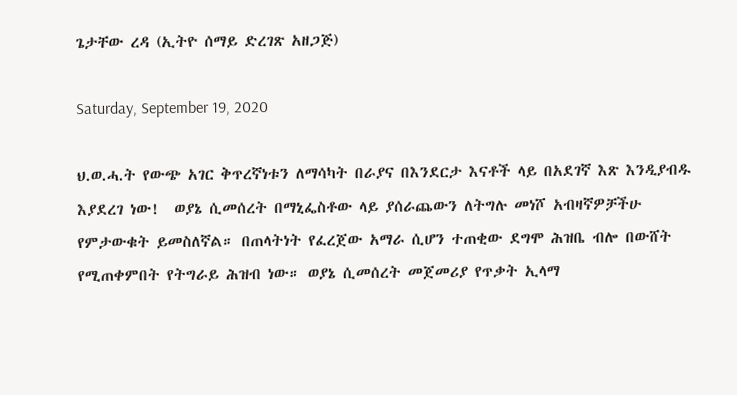ጌታቸው ረዳ (ኢትዮ ሰማይ ድረገጽ አዘጋጅ)

Saturday, September 19, 2020

ህ.ወ.ሓ.ት የውጭ አገር ቅጥረኛነቱን ለማሳካት በራያና በእንደርታ እናቶች ላይ በአደገኛ እጽ እንዲያብዱ እያደረገ ነው!  ወያኔ ሲመሰረት በማኒፌስቶው ላይ ያሰራጨውን ለትግሉ መነሾ አብዛኛዎቻችሁ የምታውቁት ይመስለኛል። በጠላትነት የፈረጀው አማራ ሲሆን ተጠቂው ደግሞ ሕዝቤ ብሎ በውሸት የሚጠቀምበት የትግራይ ሕዝብ ነው። ወያኔ ሲመሰረት መጀመሪያ የጥቃት ኢላማ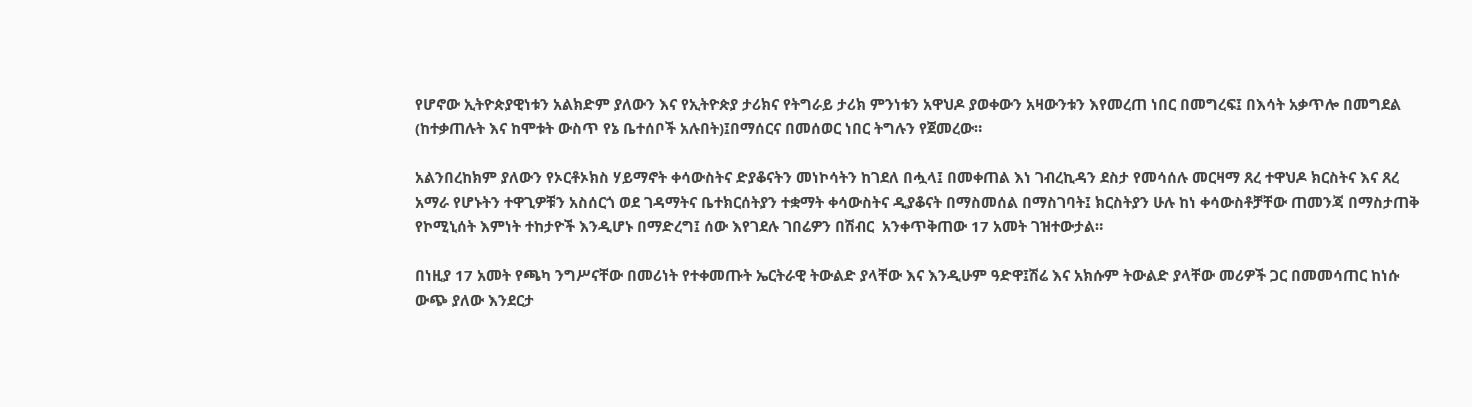የሆኖው ኢትዮጵያዊነቱን አልክድም ያለውን እና የኢትዮጵያ ታሪክና የትግራይ ታሪክ ምንነቱን አዋህዶ ያወቀውን አዛውንቱን እየመረጠ ነበር በመግረፍ፤ በእሳት አቃጥሎ በመግደል (ከተቃጠሉት እና ከሞቱት ውስጥ የኔ ቤተሰቦች አሉበት)፤በማሰርና በመሰወር ነበር ትግሉን የጀመረው።

አልንበረከክም ያለውን የኦርቶኦክስ ሃይማኖት ቀሳውስትና ድያቆናትን መነኮሳትን ከገደለ በሗላ፤ በመቀጠል እነ ገብረኪዳን ደስታ የመሳሰሉ መርዛማ ጸረ ተዋህዶ ክርስትና እና ጸረ አማራ የሆኑትን ተዋጊዎቹን አስሰርጎ ወደ ገዳማትና ቤተክርሰትያን ተቋማት ቀሳውስትና ዲያቆናት በማስመሰል በማስገባት፤ ክርስትያን ሁሉ ከነ ቀሳውስቶቻቸው ጠመንጃ በማስታጠቅ የኮሚኒሰት እምነት ተከታዮች እንዲሆኑ በማድረግ፤ ሰው እየገደሉ ገበሬዎን በሽብር  አንቀጥቅጠው 17 አመት ገዝተውታል።

በነዚያ 17 አመት የጫካ ንግሥናቸው በመሪነት የተቀመጡት ኤርትራዊ ትውልድ ያላቸው እና እንዲሁም ዓድዋ፤ሽሬ እና አክሱም ትውልድ ያላቸው መሪዎች ጋር በመመሳጠር ከነሱ ውጭ ያለው እንደርታ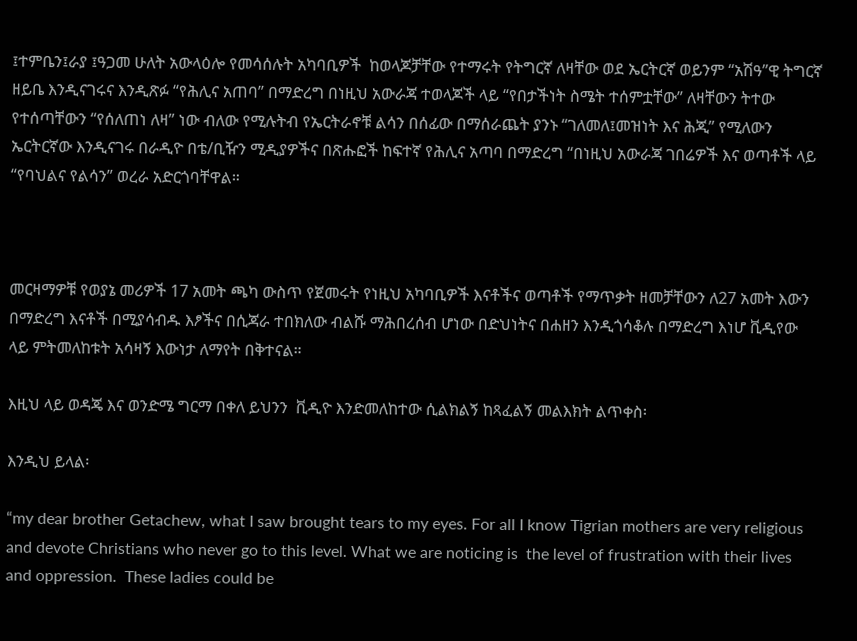፤ተምቤን፤ራያ ፤ዓጋመ ሁለት አውላዕሎ የመሳሰሉት አካባቢዎች  ከወላጆቻቸው የተማሩት የትግርኛ ለዛቸው ወደ ኤርትርኛ ወይንም “አሽዓ”ዊ ትግርኛ ዘይቤ እንዲናገሩና እንዲጽፉ “የሕሊና አጠባ” በማድረግ በነዚህ አውራጃ ተወላጆች ላይ “የበታችነት ስሜት ተሰምቷቸው” ለዛቸውን ትተው የተሰጣቸውን “የሰለጠነ ለዛ” ነው ብለው የሚሉትብ የኤርትራኖቹ ልሳን በሰፊው በማሰራጨት ያንኑ “ገለመለ፤መዝነት እና ሕጂ” የሚለውን ኤርትርኛው እንዲናገሩ በራዲዮ በቴ/ቢዥን ሚዲያዎችና በጽሑፎች ከፍተኛ የሕሊና አጣባ በማድረግ “በነዚህ አውራጃ ገበሬዎች እና ወጣቶች ላይ “የባህልና የልሳን” ወረራ አድርጎባቸዋል።



መርዛማዎቹ የወያኔ መሪዎች 17 አመት ጫካ ውስጥ የጀመሩት የነዚህ አካባቢዎች እናቶችና ወጣቶች የማጥቃት ዘመቻቸውን ለ27 አመት እውን በማድረግ እናቶች በሚያሳብዱ እፆችና በሲጃራ ተበክለው ብልሹ ማሕበረሰብ ሆነው በድህነትና በሐዘን እንዲጎሳቆሉ በማድረግ እነሆ ቪዲየው ላይ ምትመለከቱት አሳዛኝ እውነታ ለማየት በቅተናል።

እዚህ ላይ ወዳጄ እና ወንድሜ ግርማ በቀለ ይህንን  ቪዲዮ እንድመለከተው ሲልክልኝ ከጻፈልኝ መልእክት ልጥቀስ፡

እንዲህ ይላል፡

“my dear brother Getachew, what I saw brought tears to my eyes. For all I know Tigrian mothers are very religious and devote Christians who never go to this level. What we are noticing is  the level of frustration with their lives and oppression.  These ladies could be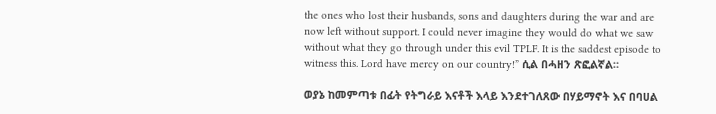the ones who lost their husbands, sons and daughters during the war and are now left without support. I could never imagine they would do what we saw without what they go through under this evil TPLF. It is the saddest episode to witness this. Lord have mercy on our country!” ሲል በሓዘን ጽፎልኛል።

ወያኔ ከመምጣቱ በፊት የትግራይ እናቶች እላይ እንደተገለጸው በሃይማኖት እና በባሀል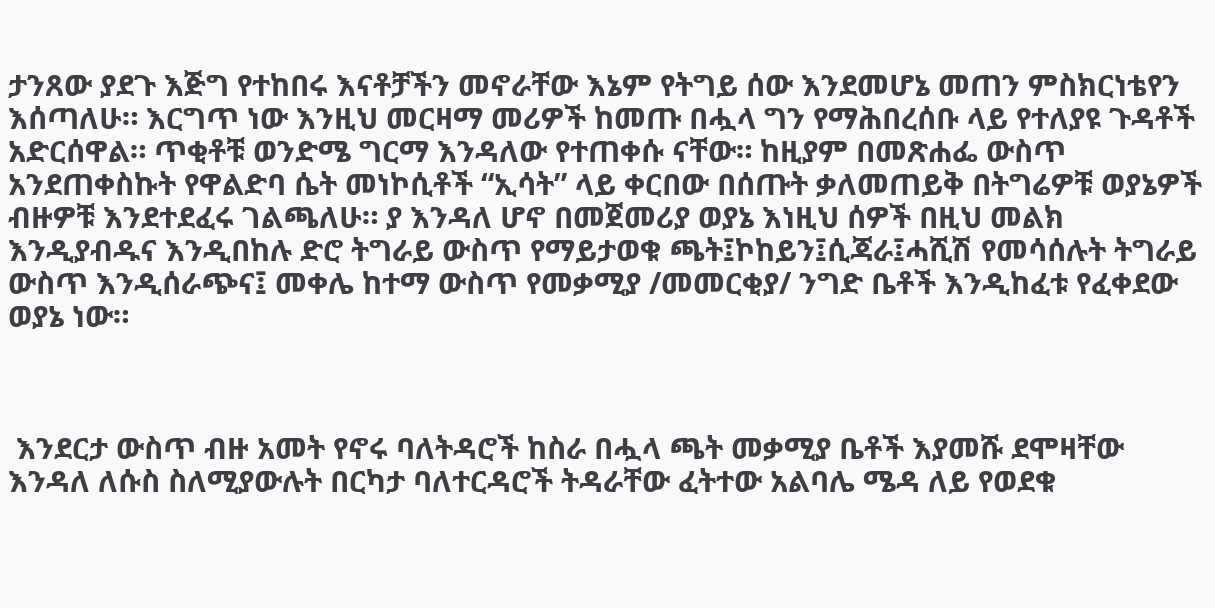ታንጸው ያደጉ እጅግ የተከበሩ እናቶቻችን መኖራቸው እኔም የትግይ ሰው እንደመሆኔ መጠን ምስክርነቴየን እሰጣለሁ። እርግጥ ነው እንዚህ መርዛማ መሪዎች ከመጡ በሗላ ግን የማሕበረሰቡ ላይ የተለያዩ ጉዳቶች አድርሰዋል። ጥቂቶቹ ወንድሜ ግርማ እንዳለው የተጠቀሱ ናቸው። ከዚያም በመጽሐፌ ውስጥ አንደጠቀስኩት የዋልድባ ሴት መነኮሲቶች “ኢሳት” ላይ ቀርበው በሰጡት ቃለመጠይቅ በትግሬዎቹ ወያኔዎች ብዙዎቹ እንደተደፈሩ ገልጫለሁ። ያ እንዳለ ሆኖ በመጀመሪያ ወያኔ እነዚህ ሰዎች በዚህ መልክ እንዲያብዱና እንዲበከሉ ድሮ ትግራይ ውስጥ የማይታወቁ ጫት፤ኮከይን፤ሲጃራ፤ሓሺሽ የመሳሰሉት ትግራይ ውስጥ እንዲሰራጭና፤ መቀሌ ከተማ ውስጥ የመቃሚያ /መመርቂያ/ ንግድ ቤቶች እንዲከፈቱ የፈቀደው ወያኔ ነው።



 እንደርታ ውስጥ ብዙ አመት የኖሩ ባለትዳሮች ከስራ በሗላ ጫት መቃሚያ ቤቶች እያመሹ ደሞዛቸው እንዳለ ለሱስ ስለሚያውሉት በርካታ ባለተርዳሮች ትዳራቸው ፈትተው አልባሌ ሜዳ ለይ የወደቁ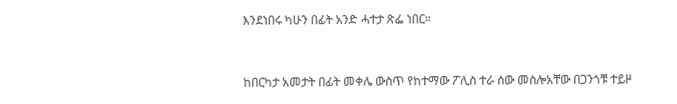እንደነበሩ ካሁን በፊት አንድ ሓተታ ጽፌ ነበር።



ከበርካታ አመታት በፊት መቀሌ ውስጥ የከተማው ፖሊስ ተራ ሰው መስሎአቸው በጋንጎቹ ተይዞ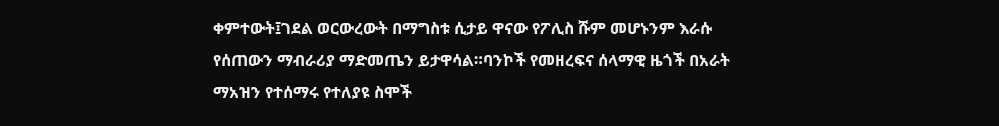ቀምተውት፤ገደል ወርውረውት በማግስቱ ሲታይ ዋናው የፖሊስ ሹም መሆኑንም እራሱ የሰጠውን ማብራሪያ ማድመጤን ይታዋሳል።ባንኮች የመዘረፍና ሰላማዊ ዜጎች በአራት ማአዝን የተሰማሩ የተለያዩ ስሞች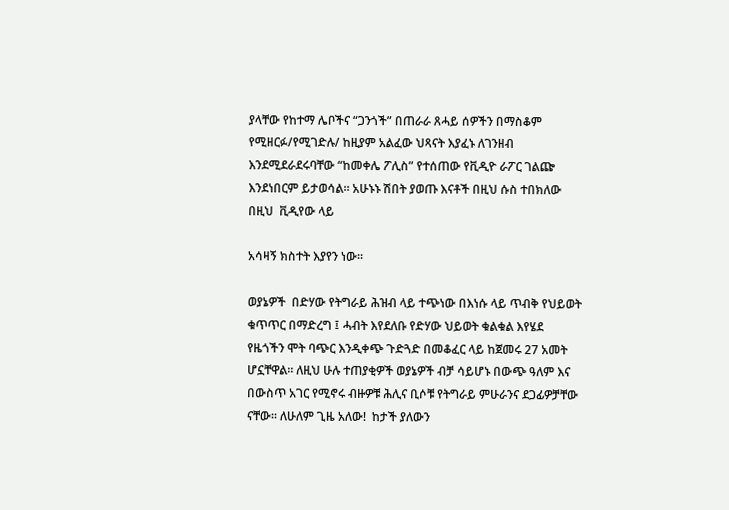ያላቸው የከተማ ሌቦችና “ጋንጎች” በጠራራ ጸሓይ ሰዎችን በማስቆም የሚዘርፉ/የሚገድሉ/ ከዚያም አልፈው ህጻናት እያፈኑ ለገንዘብ እንደሚደራደሩባቸው “ከመቀሌ ፖሊስ” የተሰጠው የቪዲዮ ራፖር ገልጬ እንደነበርም ይታወሳል። አሁኑኑ ሽበት ያወጡ እናቶች በዚህ ሱስ ተበክለው በዚህ  ቪዲየው ላይ

አሳዛኝ ክስተት እያየን ነው።

ወያኔዎች  በድሃው የትግራይ ሕዝብ ላይ ተጭነው በእነሱ ላይ ጥብቅ የህይወት ቁጥጥር በማድረግ ፤ ሓብት እየደለቡ የድሃው ህይወት ቁልቁል እየሄደ የዜጎችን ሞት ባጭር እንዲቀጭ ጉድጓድ በመቆፈር ላይ ከጀመሩ 27 አመት ሆኗቸዋል። ለዚህ ሁሉ ተጠያቂዎች ወያኔዎች ብቻ ሳይሆኑ በውጭ ዓለም እና በውስጥ አገር የሚኖሩ ብዙዎቹ ሕሊና ቢሶቹ የትግራይ ምሁራንና ደጋፊዎቻቸው ናቸው። ለሁለም ጊዜ አለው!  ከታች ያለውን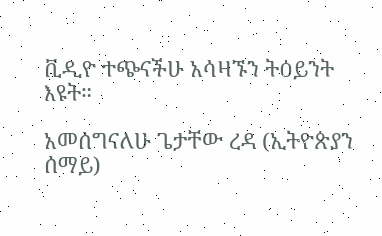ቪዲዮ ተጭናችሁ አሳዛኙን ትዕይንት እዩት።

አመሰግናለሁ ጌታቸው ረዳ (ኢትዮጵያን ሰማይ)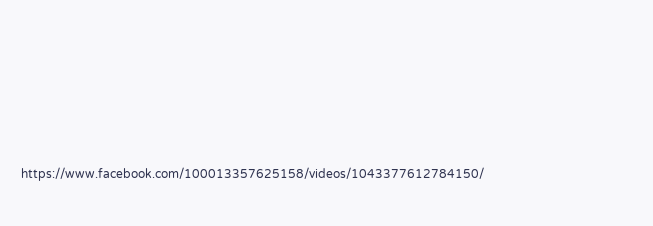https://www.facebook.com/100013357625158/videos/1043377612784150/